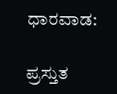ಧಾರವಾಡ:

ಪ್ರಸ್ತುತ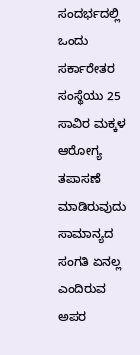ಸಂದರ್ಭದಲ್ಲಿ ಒಂದು ಸರ್ಕಾರೇತರ ಸಂಸ್ಥೆಯು 25 ಸಾವಿರ ಮಕ್ಕಳ ಆರೋಗ್ಯ ತಪಾಸಣೆ ಮಾಡಿರುವುದು ಸಾಮಾನ್ಯದ ಸಂಗತಿ ಏನಲ್ಲ ಎಂದಿರುವ ಅಪರ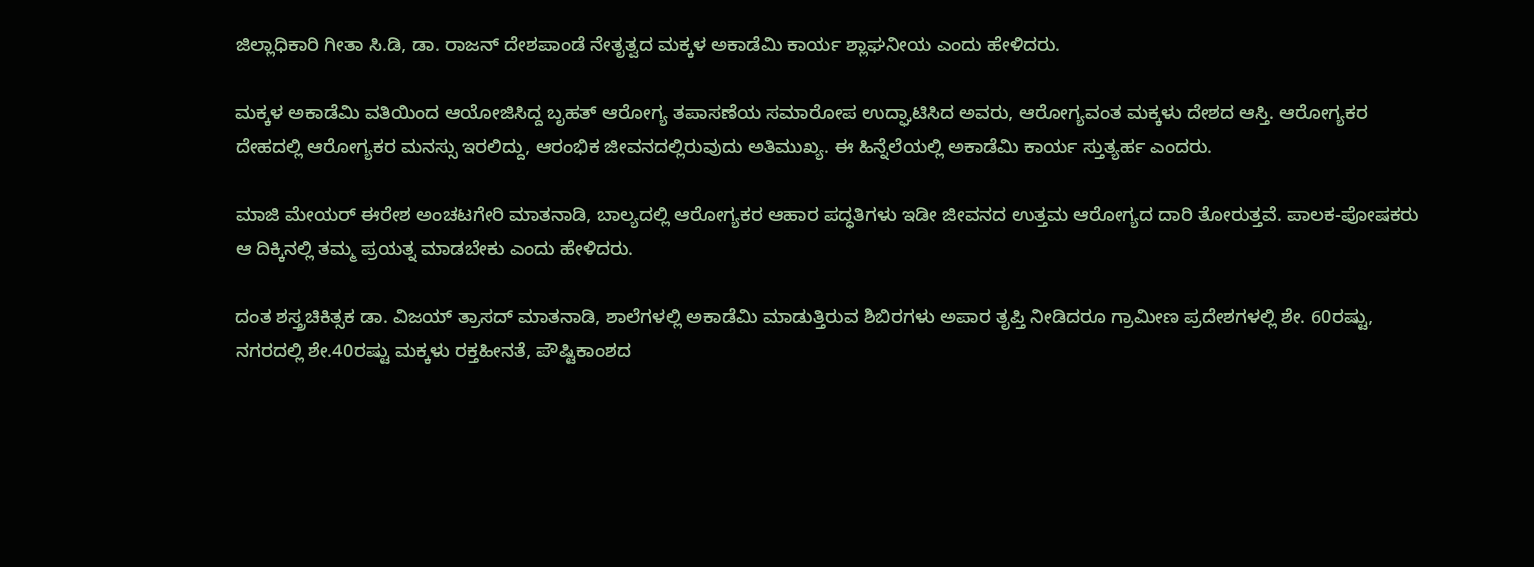ಜಿಲ್ಲಾಧಿಕಾರಿ ಗೀತಾ ಸಿ.ಡಿ, ಡಾ. ರಾಜನ್‌ ದೇಶಪಾಂಡೆ ನೇತೃತ್ವದ ಮಕ್ಕಳ ಅಕಾಡೆಮಿ ಕಾರ್ಯ ಶ್ಲಾಘನೀಯ ಎಂದು ಹೇಳಿದರು.

ಮಕ್ಕಳ ಅಕಾಡೆಮಿ ವತಿಯಿಂದ ಆಯೋಜಿಸಿದ್ದ ಬೃಹತ್‌ ಆರೋಗ್ಯ ತಪಾಸಣೆಯ ಸಮಾರೋಪ ಉದ್ಘಾಟಿಸಿದ ಅವರು, ಆರೋಗ್ಯವಂತ ಮಕ್ಕಳು ದೇಶದ ಆಸ್ತಿ. ಆರೋಗ್ಯಕರ ದೇಹದಲ್ಲಿ ಆರೋಗ್ಯಕರ ಮನಸ್ಸು ಇರಲಿದ್ದು, ಆರಂಭಿಕ ಜೀವನದಲ್ಲಿರುವುದು ಅತಿಮುಖ್ಯ. ಈ ಹಿನ್ನೆಲೆಯಲ್ಲಿ ಅಕಾಡೆಮಿ ಕಾರ್ಯ ಸ್ತುತ್ಯರ್ಹ ಎಂದರು.

ಮಾಜಿ ಮೇಯರ್‌ ಈರೇಶ ಅಂಚಟಗೇರಿ ಮಾತನಾಡಿ, ಬಾಲ್ಯದಲ್ಲಿ ಆರೋಗ್ಯಕರ ಆಹಾರ ಪದ್ಧತಿಗಳು ಇಡೀ ಜೀವನದ ಉತ್ತಮ ಆರೋಗ್ಯದ ದಾರಿ ತೋರುತ್ತವೆ. ಪಾಲಕ-ಪೋಷಕರು ಆ ದಿಕ್ಕಿನಲ್ಲಿ ತಮ್ಮ ಪ್ರಯತ್ನ ಮಾಡಬೇಕು ಎಂದು ಹೇಳಿದರು.

ದಂತ ಶಸ್ತ್ರಚಿಕಿತ್ಸಕ ಡಾ. ವಿಜಯ್ ತ್ರಾಸದ್ ಮಾತನಾಡಿ, ಶಾಲೆಗಳಲ್ಲಿ ಅಕಾಡೆಮಿ ಮಾಡುತ್ತಿರುವ ಶಿಬಿರಗಳು ಅಪಾರ ತೃಪ್ತಿ ನೀಡಿದರೂ ಗ್ರಾಮೀಣ ಪ್ರದೇಶಗಳಲ್ಲಿ ಶೇ. 60ರಷ್ಟು, ನಗರದಲ್ಲಿ ಶೇ.40ರಷ್ಟು ಮಕ್ಕಳು ರಕ್ತಹೀನತೆ, ಪೌಷ್ಟಿಕಾಂಶದ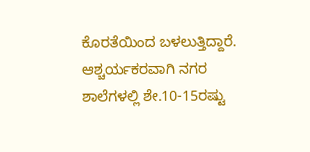ಕೊರತೆಯಿಂದ ಬಳಲುತ್ತಿದ್ದಾರೆ. ಆಶ್ಚರ್ಯಕರವಾಗಿ ನಗರ ಶಾಲೆಗಳಲ್ಲಿ ಶೇ.10-15ರಷ್ಟು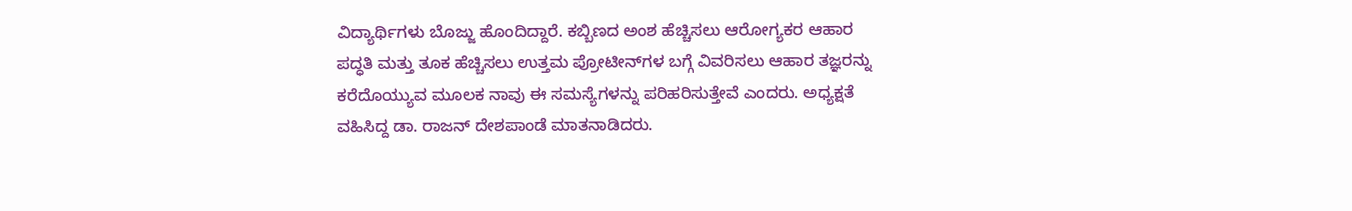ವಿದ್ಯಾರ್ಥಿಗಳು ಬೊಜ್ಜು ಹೊಂದಿದ್ದಾರೆ. ಕಬ್ಬಿಣದ ಅಂಶ ಹೆಚ್ಚಿಸಲು ಆರೋಗ್ಯಕರ ಆಹಾರ ಪದ್ಧತಿ ಮತ್ತು ತೂಕ ಹೆಚ್ಚಿಸಲು ಉತ್ತಮ ಪ್ರೋಟೀನ್‌ಗಳ ಬಗ್ಗೆ ವಿವರಿಸಲು ಆಹಾರ ತಜ್ಞರನ್ನು ಕರೆದೊಯ್ಯುವ ಮೂಲಕ ನಾವು ಈ ಸಮಸ್ಯೆಗಳನ್ನು ಪರಿಹರಿಸುತ್ತೇವೆ ಎಂದರು. ಅಧ್ಯಕ್ಷತೆ ವಹಿಸಿದ್ದ ಡಾ. ರಾಜನ್‌ ದೇಶಪಾಂಡೆ ಮಾತನಾಡಿದರು.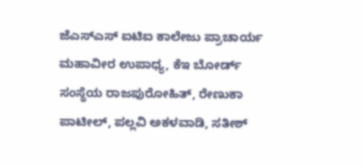ಜೆಎಸ್‌ಎಸ್‌ ಐಟಿಐ ಕಾಲೇಜು ಪ್ರಾಚಾರ್ಯ ಮಹಾವೀರ ಉಪಾಧ್ಯ, ಕೆಇ ಬೋರ್ಡ್‌ ಸಂಸ್ಥೆಯ ರಾಜಪುರೋಹಿತ್, ರೇಣುಕಾ ಪಾಟೀಲ್, ಪಲ್ಲವಿ ಅಕಳವಾಡಿ, ಸತೀಶ್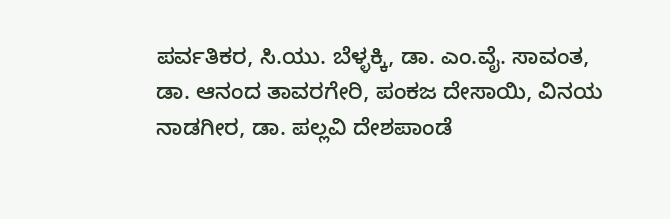ಪರ್ವತಿಕರ, ಸಿ.ಯು. ಬೆಳ್ಳಕ್ಕಿ, ಡಾ. ಎಂ.ವೈ. ಸಾವಂತ, ಡಾ. ಆನಂದ ತಾವರಗೇರಿ, ಪಂಕಜ ದೇಸಾಯಿ, ವಿನಯ ನಾಡಗೀರ, ಡಾ. ಪಲ್ಲವಿ ದೇಶಪಾಂಡೆ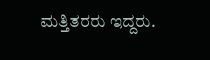ಮತ್ತಿತರರು ಇದ್ದರು.